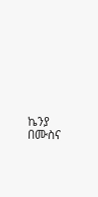ኬንያ በሙስና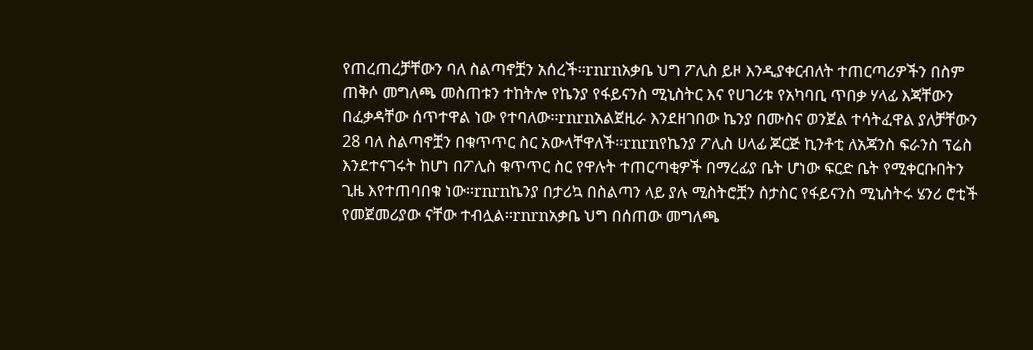የጠረጠረቻቸውን ባለ ስልጣኖቿን አሰረች፡፡rnrnአቃቤ ህግ ፖሊስ ይዞ እንዲያቀርብለት ተጠርጣሪዎችን በስም ጠቅሶ መግለጫ መስጠቱን ተከትሎ የኬንያ የፋይናንስ ሚኒስትር እና የሀገሪቱ የአካባቢ ጥበቃ ሃላፊ እጃቸውን በፈቃዳቸው ሰጥተዋል ነው የተባለው፡፡rnrnአልጀዚራ እንደዘገበው ኬንያ በሙስና ወንጀል ተሳትፈዋል ያለቻቸውን 28 ባለ ስልጣኖቿን በቁጥጥር ስር አውላቸዋለች፡፡rnrnየኬንያ ፖሊስ ሀላፊ ጆርጅ ኪንቶቲ ለአጃንስ ፍራንስ ፕሬስ እንደተናገሩት ከሆነ በፖሊስ ቁጥጥር ስር የዋሉት ተጠርጣቂዎች በማረፊያ ቤት ሆነው ፍርድ ቤት የሚቀርቡበትን ጊዜ እየተጠባበቁ ነው፡፡rnrnኬንያ በታሪኳ በስልጣን ላይ ያሉ ሚስትሮቿን ስታስር የፋይናንስ ሚኒስትሩ ሄንሪ ሮቲች የመጀመሪያው ናቸው ተብሏል፡፡rnrnአቃቤ ህግ በሰጠው መግለጫ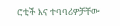ሮቲች እና ተባባሪዎቻቸው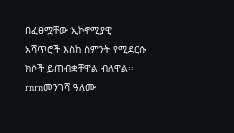በፈፀሟቸው ኢኮኖሚያዊ አሻጥሮች እስከ ስምንት የሚደርሱ ክሶች ይጠብቋቸዋል ብለዋል፡፡rnrnመንገሻ ዓለሙ